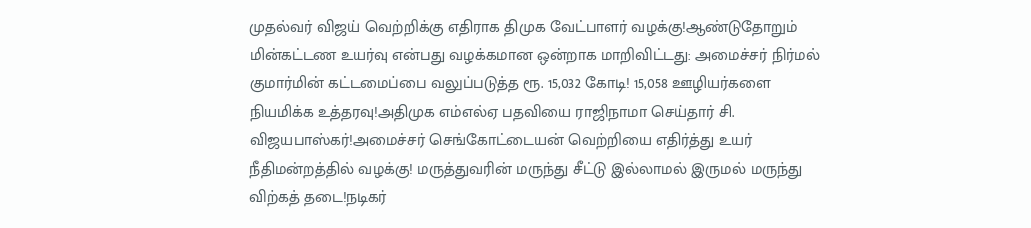முதல்வர் விஜய் வெற்றிக்கு எதிராக திமுக வேட்பாளர் வழக்கு!ஆண்டுதோறும் மின்கட்டண உயர்வு என்பது வழக்கமான ஒன்றாக மாறிவிட்டது: அமைச்சர் நிர்மல் குமார்மின் கட்டமைப்பை வலுப்படுத்த ரூ. 15,032 கோடி! 15,058 ஊழியர்களை நியமிக்க உத்தரவு!அதிமுக எம்எல்ஏ பதவியை ராஜிநாமா செய்தார் சி. விஜயபாஸ்கர்!அமைச்சர் செங்கோட்டையன் வெற்றியை எதிர்த்து உயர் நீதிமன்றத்தில் வழக்கு! மருத்துவரின் மருந்து சீட்டு இல்லாமல் இருமல் மருந்து விற்கத் தடை!நடிகர்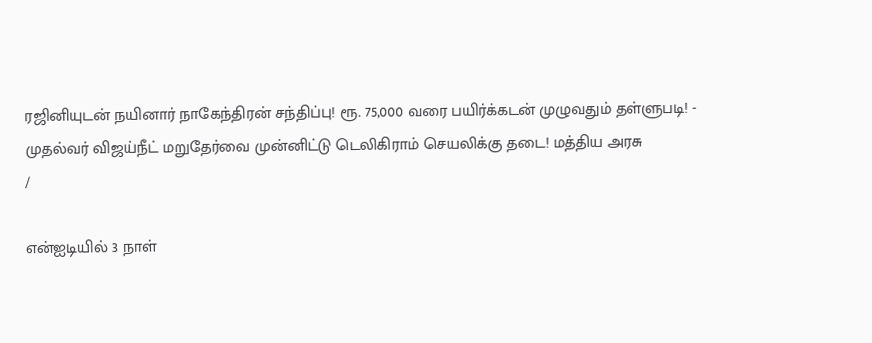ரஜினியுடன் நயினார் நாகேந்திரன் சந்திப்பு! ரூ. 75,000 வரை பயிர்க்கடன் முழுவதும் தள்ளுபடி! - முதல்வர் விஜய்நீட் மறுதேர்வை முன்னிட்டு டெலிகிராம் செயலிக்கு தடை! மத்திய அரசு
/

என்ஐடியில் 3 நாள்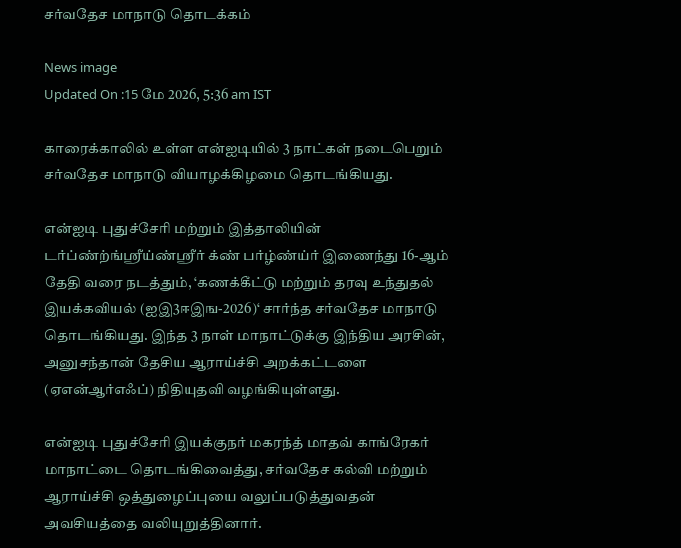சர்வதேச மாநாடு தொடக்கம்

News image
Updated On :15 மே 2026, 5:36 am IST

காரைக்காலில் உள்ள என்ஐடியில் 3 நாட்கள் நடைபெறும் சர்வதேச மாநாடு வியாழக்கிழமை தொடங்கியது.

என்ஐடி புதுச்சேரி மற்றும் இத்தாலியின் டர்ப்ண்ற்ங்ஸ்ரீய்ண்ஸ்ரீர் க்ண் பர்ழ்ண்ய்ர் இணைந்து 16-ஆம் தேதி வரை நடத்தும், ‘கணக்கீட்டு மற்றும் தரவு உந்துதல் இயக்கவியல் (ஐஇ3ஈஇங-2026)‘ சார்ந்த சர்வதேச மாநாடு தொடங்கியது. இந்த 3 நாள் மாநாட்டுக்கு இந்திய அரசின், அனுசந்தான் தேசிய ஆராய்ச்சி அறக்கட்டளை (ஏஎன்ஆர்எஃப்) நிதியுதவி வழங்கியுள்ளது.

என்ஐடி புதுச்சேரி இயக்குநர் மகரந்த் மாதவ் காங்ரேகர் மாநாட்டை தொடங்கிவைத்து, சர்வதேச கல்வி மற்றும் ஆராய்ச்சி ஒத்துழைப்புயை வலுப்படுத்துவதன் அவசியத்தை வலியுறுத்தினார்.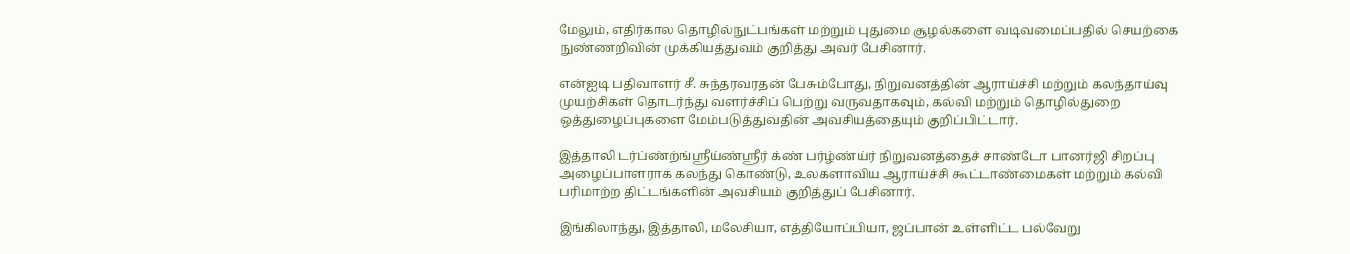மேலும், எதிர்கால தொழில்நுட்பங்கள் மற்றும் புதுமை சூழல்களை வடிவமைப்பதில் செயற்கை நுண்ணறிவின் முக்கியத்துவம் குறித்து அவர் பேசினார்.

என்ஐடி பதிவாளர் சீ. சுந்தரவரதன் பேசும்போது, நிறுவனத்தின் ஆராய்ச்சி மற்றும் கலந்தாய்வு முயற்சிகள் தொடர்ந்து வளர்ச்சிப் பெற்று வருவதாகவும், கல்வி மற்றும் தொழில்துறை ஒத்துழைப்புகளை மேம்படுத்துவதின் அவசியத்தையும் குறிப்பிட்டார்.

இத்தாலி டர்ப்ண்ற்ங்ஸ்ரீய்ண்ஸ்ரீர் க்ண் பர்ழ்ண்ய்ர் நிறுவனத்தைச் சாண்டோ பானர்ஜி சிறப்பு அழைப்பாளராக கலந்து கொண்டு, உலகளாவிய ஆராய்ச்சி கூட்டாண்மைகள் மற்றும் கல்வி பரிமாற்ற திட்டங்களின் அவசியம் குறித்துப் பேசினார்.

இங்கிலாந்து, இத்தாலி, மலேசியா, எத்தியோப்பியா, ஜப்பான் உள்ளிட்ட பல்வேறு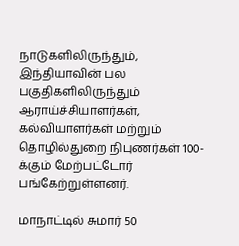நாடுகளிலிருந்தும், இந்தியாவின் பல பகுதிகளிலிருந்தும் ஆராய்ச்சியாளர்கள், கல்வியாளர்கள் மற்றும் தொழில்துறை நிபுணர்கள் 100-க்கும் மேற்பட்டோர் பங்கேற்றுள்ளனர்.

மாநாட்டில் சுமார் 50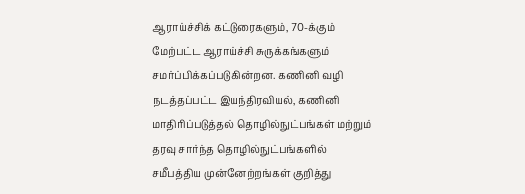ஆராய்ச்சிக் கட்டுரைகளும், 70-க்கும் மேற்பட்ட ஆராய்ச்சி சுருக்கங்களும் சமர்ப்பிக்கப்படுகின்றன. கணினி வழி நடத்தப்பட்ட இயந்திரவியல், கணினி மாதிரிப்படுத்தல் தொழில்நுட்பங்கள் மற்றும் தரவு சார்ந்த தொழில்நுட்பங்களில் சமீபத்திய முன்னேற்றங்கள் குறித்து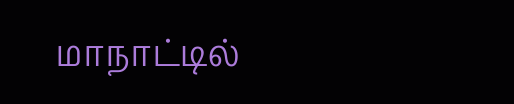மாநாட்டில்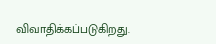விவாதிக்கப்படுகிறது.